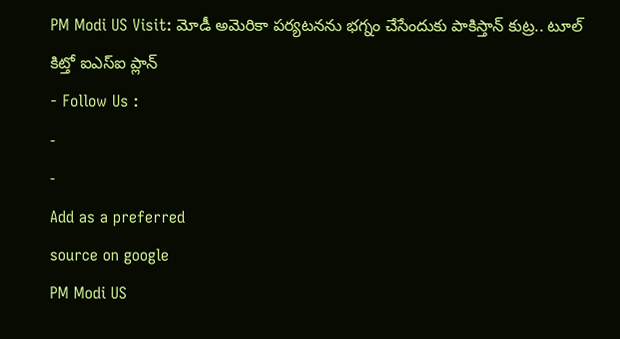PM Modi US Visit: మోడీ అమెరికా పర్యటనను భగ్నం చేసేందుకు పాకిస్తాన్ కుట్ర.. టూల్ కిట్తో ఐఎస్ఐ ప్లాన్
- Follow Us :
-
-
Add as a preferred
source on google
PM Modi US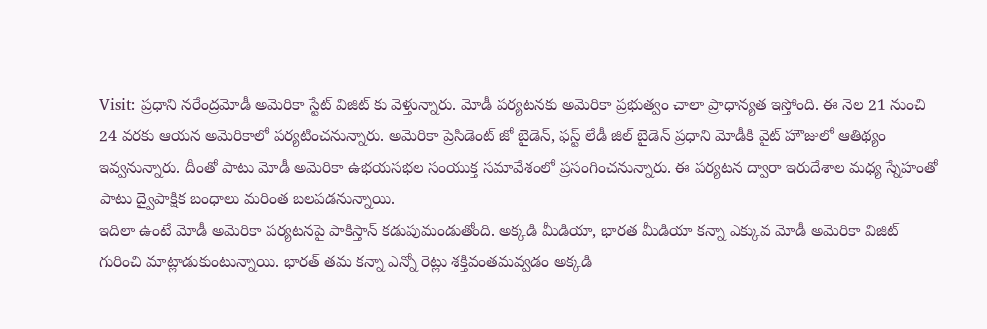Visit: ప్రధాని నరేంద్రమోడీ అమెరికా స్టేట్ విజిట్ కు వెళ్తున్నారు. మోడీ పర్యటనకు అమెరికా ప్రభుత్వం చాలా ప్రాధాన్యత ఇస్తోంది. ఈ నెల 21 నుంచి 24 వరకు ఆయన అమెరికాలో పర్యటించనున్నారు. అమెరికా ప్రెసిడెంట్ జో బైడెన్, ఫస్ట్ లేడీ జిల్ బైడెన్ ప్రధాని మోడీకి వైట్ హౌజులో ఆతిథ్యం ఇవ్వనున్నారు. దీంతో పాటు మోడీ అమెరికా ఉభయసభల సంయుక్త సమావేశంలో ప్రసంగించనున్నారు. ఈ పర్యటన ద్వారా ఇరుదేశాల మధ్య స్నేహంతో పాటు ద్వైపాక్షిక బంధాలు మరింత బలపడనున్నాయి.
ఇదిలా ఉంటే మోడీ అమెరికా పర్యటనపై పాకిస్తాన్ కడుపుమండుతోంది. అక్కడి మీడియా, భారత మీడియా కన్నా ఎక్కువ మోడీ అమెరికా విజిట్ గురించి మాట్లాడుకుంటున్నాయి. భారత్ తమ కన్నా ఎన్నో రెట్లు శక్తివంతమవ్వడం అక్కడి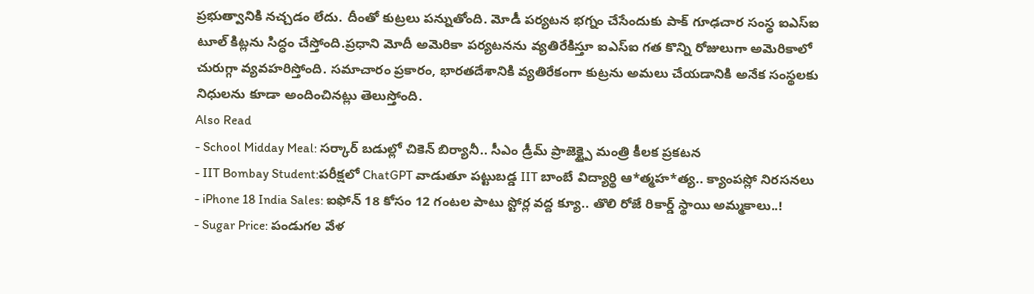ప్రభుత్వానికి నచ్చడం లేదు. దీంతో కుట్రలు పన్నుతోంది. మోడీ పర్యటన భగ్నం చేసేందుకు పాక్ గూఢచార సంస్థ ఐఎస్ఐ టూల్ కిట్లను సిద్ధం చేస్తోంది.ప్రధాని మోదీ అమెరికా పర్యటనను వ్యతిరేకిస్తూ ఐఎస్ఐ గత కొన్ని రోజులుగా అమెరికాలో చురుగ్గా వ్యవహరిస్తోంది. సమాచారం ప్రకారం, భారతదేశానికి వ్యతిరేకంగా కుట్రను అమలు చేయడానికి అనేక సంస్థలకు నిధులను కూడా అందించినట్లు తెలుస్తోంది.
Also Read
- School Midday Meal: సర్కార్ బడుల్లో చికెన్ బిర్యానీ.. సీఎం డ్రీమ్ ప్రాజెక్ట్పై మంత్రి కీలక ప్రకటన
- IIT Bombay Student:పరీక్షలో ChatGPT వాడుతూ పట్టుబడ్డ IIT బాంబే విద్యార్థి ఆ*త్మహ*త్య.. క్యాంపస్లో నిరసనలు
- iPhone 18 India Sales: ఐఫోన్ 18 కోసం 12 గంటల పాటు స్టోర్ల వద్ద క్యూ.. తొలి రోజే రికార్డ్ స్థాయి అమ్మకాలు..!
- Sugar Price: పండుగల వేళ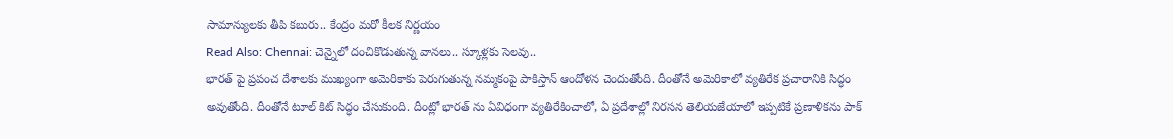సామాన్యులకు తీపి కబురు.. కేంద్రం మరో కీలక నిర్ణయం
Read Also: Chennai: చెన్నైలో దంచికొడుతున్న వానలు.. స్కూళ్లకు సెలవు..
భారత్ పై ప్రపంచ దేశాలకు ముఖ్యంగా అమెరికాకు పెరుగుతున్న నమ్మకంపై పాకిస్తాన్ ఆందోళన చెందుతోంది. దీంతోనే అమెరికాలో వ్యతిరేక ప్రచారానికి సిద్ధం అవుతోంది. దీంతోనే టూల్ కిట్ సిద్ధం చేసుకుంది. దీంట్లో భారత్ ను ఏవిధంగా వ్యతిరేకించాలో, ఏ ప్రదేశాల్లో నిరసన తెలియజేయాలో ఇప్పటికే ప్రణాళికను పాక్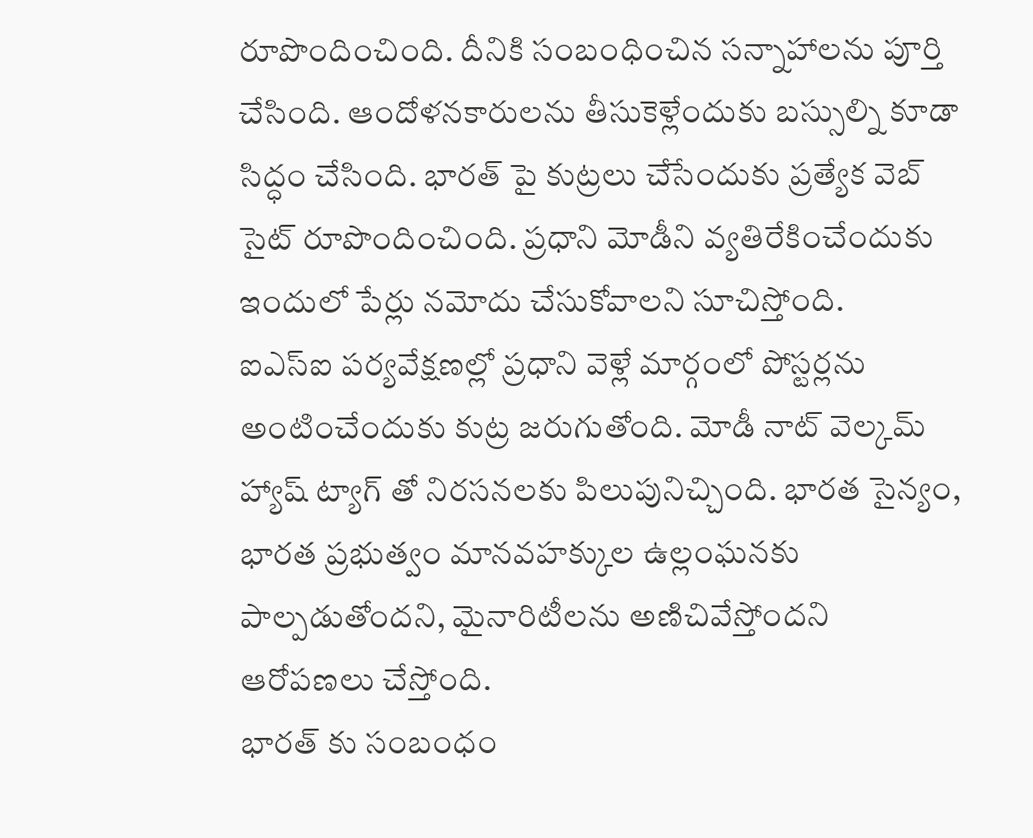రూపొందించింది. దీనికి సంబంధించిన సన్నాహాలను పూర్తి చేసింది. ఆందోళనకారులను తీసుకెళ్లేందుకు బస్సుల్ని కూడా సిద్ధం చేసింది. భారత్ పై కుట్రలు చేసేందుకు ప్రత్యేక వెబ్ సైట్ రూపొందించింది. ప్రధాని మోడీని వ్యతిరేకించేందుకు ఇందులో పేర్లు నమోదు చేసుకోవాలని సూచిస్తోంది.
ఐఎస్ఐ పర్యవేక్షణల్లో ప్రధాని వెళ్లే మార్గంలో పోస్టర్లను అంటించేందుకు కుట్ర జరుగుతోంది. మోడీ నాట్ వెల్కమ్ హ్యాష్ ట్యాగ్ తో నిరసనలకు పిలుపునిచ్చింది. భారత సైన్యం, భారత ప్రభుత్వం మానవహక్కుల ఉల్లంఘనకు పాల్పడుతోందని, మైనారిటీలను అణిచివేస్తోందని ఆరోపణలు చేస్తోంది.
భారత్ కు సంబంధం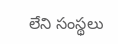లేని సంస్థలు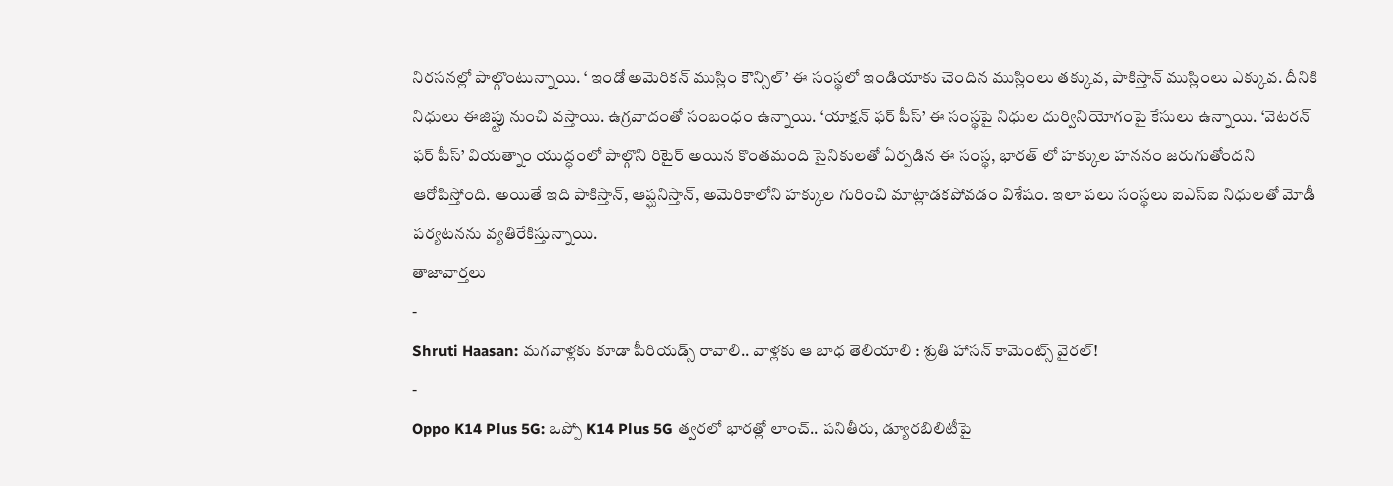నిరసనల్లో పాల్గొంటున్నాయి. ‘ ఇండో అమెరికన్ ముస్లిం కౌన్సిల్’ ఈ సంస్థలో ఇండియాకు చెందిన ముస్లింలు తక్కువ, పాకిస్తాన్ ముస్లింలు ఎక్కువ. దీనికి నిధులు ఈజిప్టు నుంచి వస్తాయి. ఉగ్రవాదంతో సంబంధం ఉన్నాయి. ‘యాక్షన్ ఫర్ పీస్’ ఈ సంస్థపై నిధుల దుర్వినియోగంపై కేసులు ఉన్నాయి. ‘వెటరన్ ఫర్ పీస్’ వియత్నాం యుద్ధంలో పాల్గొని రిటైర్ అయిన కొంతమంది సైనికులతో ఏర్పడిన ఈ సంస్థ, భారత్ లో హక్కుల హననం జరుగుతోందని ఆరోపిస్తోంది. అయితే ఇది పాకిస్తాన్, ఆప్ఘనిస్తాన్, అమెరికాలోని హక్కుల గురించి మాట్లాడకపోవడం విశేషం. ఇలా పలు సంస్థలు ఐఎస్ఐ నిధులతో మోడీ పర్యటనను వ్యతిరేకిస్తున్నాయి.
తాజావార్తలు
-
Shruti Haasan: మగవాళ్లకు కూడా పీరియడ్స్ రావాలి.. వాళ్లకు ఆ బాధ తెలియాలి : శ్రుతి హాసన్ కామెంట్స్ వైరల్!
-
Oppo K14 Plus 5G: ఒప్పో K14 Plus 5G త్వరలో భారత్లో లాంచ్.. పనితీరు, డ్యూరబిలిటీపై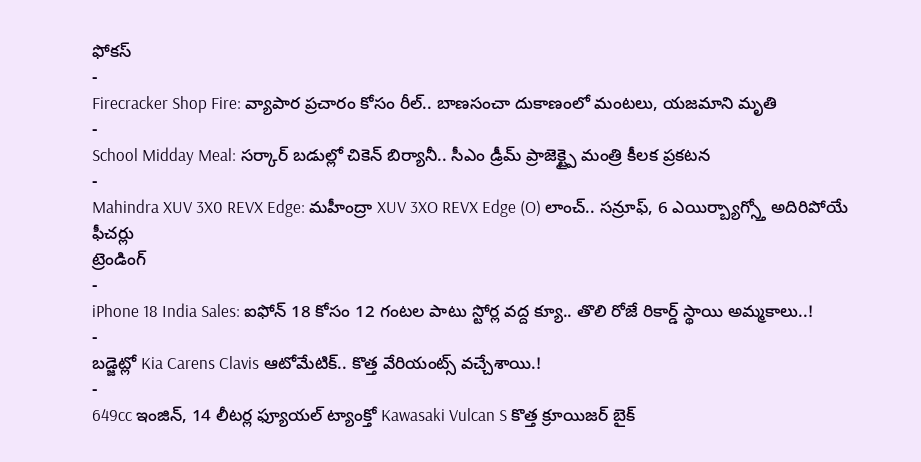ఫోకస్
-
Firecracker Shop Fire: వ్యాపార ప్రచారం కోసం రీల్.. బాణసంచా దుకాణంలో మంటలు, యజమాని మృతి
-
School Midday Meal: సర్కార్ బడుల్లో చికెన్ బిర్యానీ.. సీఎం డ్రీమ్ ప్రాజెక్ట్పై మంత్రి కీలక ప్రకటన
-
Mahindra XUV 3X0 REVX Edge: మహీంద్రా XUV 3XO REVX Edge (O) లాంచ్.. సన్రూఫ్, 6 ఎయిర్బ్యాగ్స్తో అదిరిపోయే ఫీచర్లు
ట్రెండింగ్
-
iPhone 18 India Sales: ఐఫోన్ 18 కోసం 12 గంటల పాటు స్టోర్ల వద్ద క్యూ.. తొలి రోజే రికార్డ్ స్థాయి అమ్మకాలు..!
-
బడ్జెట్లో Kia Carens Clavis ఆటోమేటిక్.. కొత్త వేరియంట్స్ వచ్చేశాయి.!
-
649cc ఇంజిన్, 14 లీటర్ల ఫ్యూయల్ ట్యాంక్తో Kawasaki Vulcan S కొత్త క్రూయిజర్ బైక్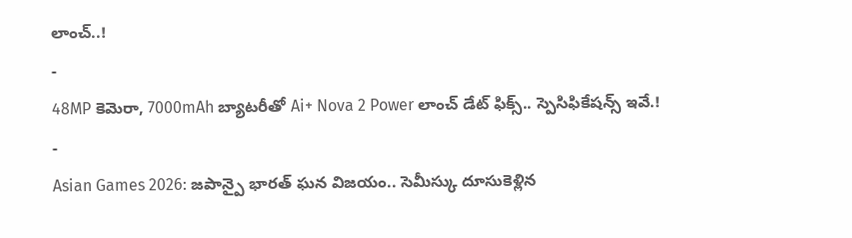లాంచ్..!
-
48MP కెమెరా, 7000mAh బ్యాటరీతో Ai+ Nova 2 Power లాంచ్ డేట్ ఫిక్స్.. స్పెసిఫికేషన్స్ ఇవే.!
-
Asian Games 2026: జపాన్పై భారత్ ఘన విజయం.. సెమీస్కు దూసుకెళ్లిన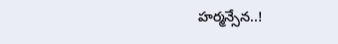హర్మన్సేన..!